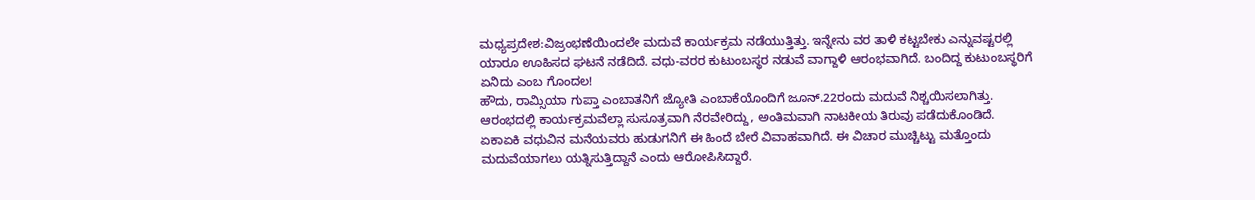ಮಧ್ಯಪ್ರದೇಶ:ವಿಜ್ರಂಭಣೆಯಿಂದಲೇ ಮದುವೆ ಕಾರ್ಯಕ್ರಮ ನಡೆಯುತ್ತಿತ್ತು. ಇನ್ನೇನು ವರ ತಾಳಿ ಕಟ್ಟಬೇಕು ಎನ್ನುವಷ್ಟರಲ್ಲಿ ಯಾರೂ ಊಹಿಸದ ಘಟನೆ ನಡೆದಿದೆ. ವಧು-ವರರ ಕುಟುಂಬಸ್ಥರ ನಡುವೆ ವಾಗ್ದಾಳಿ ಆರಂಭವಾಗಿದೆ. ಬಂದಿದ್ದ ಕುಟುಂಬಸ್ಥರಿಗೆ ಏನಿದು ಎಂಬ ಗೊಂದಲ!
ಹೌದು, ರಾಮ್ಸಿಯಾ ಗುಪ್ತಾ ಎಂಬಾತನಿಗೆ ಜ್ಯೋತಿ ಎಂಬಾಕೆಯೊಂದಿಗೆ ಜೂನ್.22ರಂದು ಮದುವೆ ನಿಶ್ಚಯಿಸಲಾಗಿತ್ತು. ಆರಂಭದಲ್ಲಿ ಕಾರ್ಯಕ್ರಮವೆಲ್ಲಾ ಸುಸೂತ್ರವಾಗಿ ನೆರವೇರಿದ್ದು, ಅಂತಿಮವಾಗಿ ನಾಟಕೀಯ ತಿರುವು ಪಡೆದುಕೊಂಡಿದೆ. ಏಕಾಏಕಿ ವಧುವಿನ ಮನೆಯವರು ಹುಡುಗನಿಗೆ ಈ ಹಿಂದೆ ಬೇರೆ ವಿವಾಹವಾಗಿದೆ. ಈ ವಿಚಾರ ಮುಚ್ಚಿಟ್ಟು ಮತ್ತೊಂದು ಮದುವೆಯಾಗಲು ಯತ್ನಿಸುತ್ತಿದ್ದಾನೆ ಎಂದು ಆರೋಪಿಸಿದ್ದಾರೆ.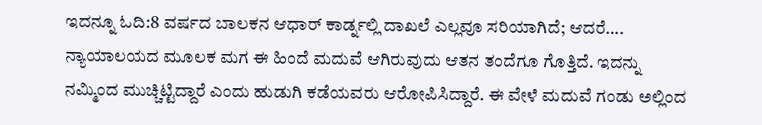ಇದನ್ನೂ ಓದಿ:8 ವರ್ಷದ ಬಾಲಕನ ಆಧಾರ್ ಕಾರ್ಡ್ನಲ್ಲಿ ದಾಖಲೆ ಎಲ್ಲವೂ ಸರಿಯಾಗಿದೆ; ಆದರೆ….
ನ್ಯಾಯಾಲಯದ ಮೂಲಕ ಮಗ ಈ ಹಿಂದೆ ಮದುವೆ ಆಗಿರುವುದು ಆತನ ತಂದೆಗೂ ಗೊತ್ತಿದೆ. ಇದನ್ನು ನಮ್ಮಿಂದ ಮುಚ್ಚಿಟ್ಟಿದ್ದಾರೆ ಎಂದು ಹುಡುಗಿ ಕಡೆಯವರು ಆರೋಪಿಸಿದ್ದಾರೆ. ಈ ವೇಳೆ ಮದುವೆ ಗಂಡು ಅಲ್ಲಿಂದ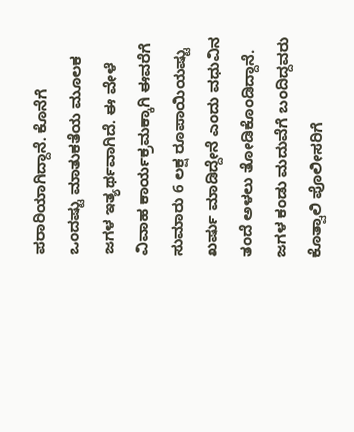ಪರಾರಿಯಾಗಿದ್ದಾನೆ. ಕೊನೆಗೆ ಒಂದಷ್ಟು ಮಾತುಕತೆಯ ಮೂಲಕ ಜಗಳ ಇತ್ಯರ್ಥವಾಗಿದೆ. ಈ ವೇಳೆ ವಿವಾಹ ಕಾರ್ಯಕ್ರಮಕ್ಕಾಗಿ ಈವರೆಗೆ ಸುಮಾರು 6 ಲಕ್ಷ ರೂಪಾಯಿಯಷ್ಟು ಖರ್ಷು ಮಾಡಿದ್ದೇನೆ ಎಂದು ವಧುವಿನ ತಂದೆ ಅಳಲು ತೋಡಿಕೊಂಡಿದ್ದಾನೆ.
ಜಗಳ ಕಂಡು ಮದುವೆಗೆ ಬಂದಿದ್ದವರು ಕೊತ್ವಾಲಿ ಪೊಲೀಸರಿಗೆ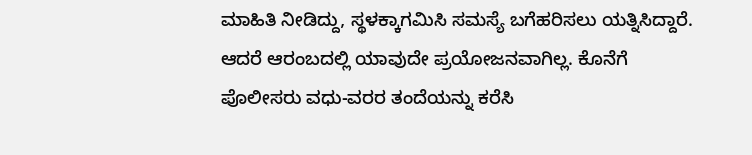ಮಾಹಿತಿ ನೀಡಿದ್ದು, ಸ್ಥಳಕ್ಕಾಗಮಿಸಿ ಸಮಸ್ಯೆ ಬಗೆಹರಿಸಲು ಯತ್ನಿಸಿದ್ದಾರೆ. ಆದರೆ ಆರಂಬದಲ್ಲಿ ಯಾವುದೇ ಪ್ರಯೋಜನವಾಗಿಲ್ಲ. ಕೊನೆಗೆ ಪೊಲೀಸರು ವಧು-ವರರ ತಂದೆಯನ್ನು ಕರೆಸಿ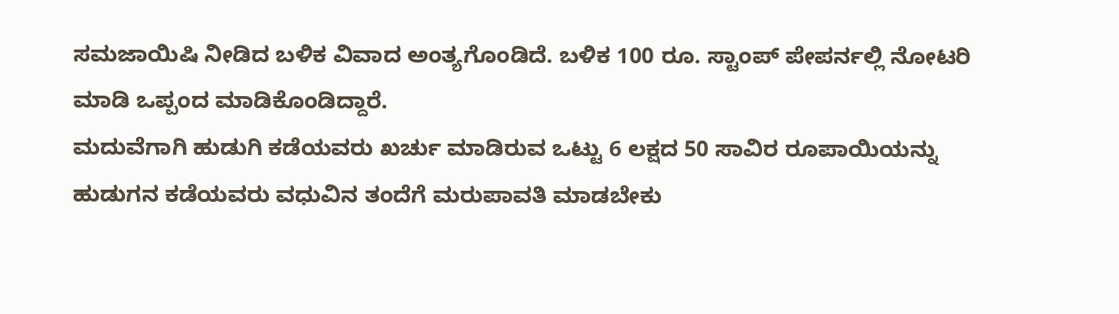ಸಮಜಾಯಿಷಿ ನೀಡಿದ ಬಳಿಕ ವಿವಾದ ಅಂತ್ಯಗೊಂಡಿದೆ. ಬಳಿಕ 100 ರೂ. ಸ್ಟಾಂಪ್ ಪೇಪರ್ನಲ್ಲಿ ನೋಟರಿ ಮಾಡಿ ಒಪ್ಪಂದ ಮಾಡಿಕೊಂಡಿದ್ದಾರೆ.
ಮದುವೆಗಾಗಿ ಹುಡುಗಿ ಕಡೆಯವರು ಖರ್ಚು ಮಾಡಿರುವ ಒಟ್ಟು 6 ಲಕ್ಷದ 50 ಸಾವಿರ ರೂಪಾಯಿಯನ್ನು ಹುಡುಗನ ಕಡೆಯವರು ವಧುವಿನ ತಂದೆಗೆ ಮರುಪಾವತಿ ಮಾಡಬೇಕು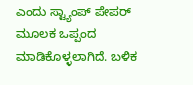ಎಂದು ಸ್ಟ್ಯಾಂಪ್ ಪೇಪರ್ ಮೂಲಕ ಒಪ್ಪಂದ ಮಾಡಿಕೊಳ್ಳಲಾಗಿದೆ. ಬಳಿಕ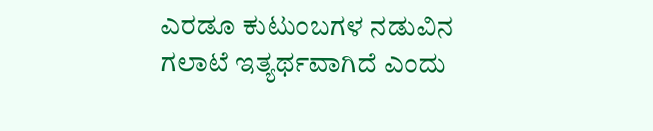ಎರಡೂ ಕುಟುಂಬಗಳ ನಡುವಿನ ಗಲಾಟೆ ಇತ್ಯರ್ಥವಾಗಿದೆ ಎಂದು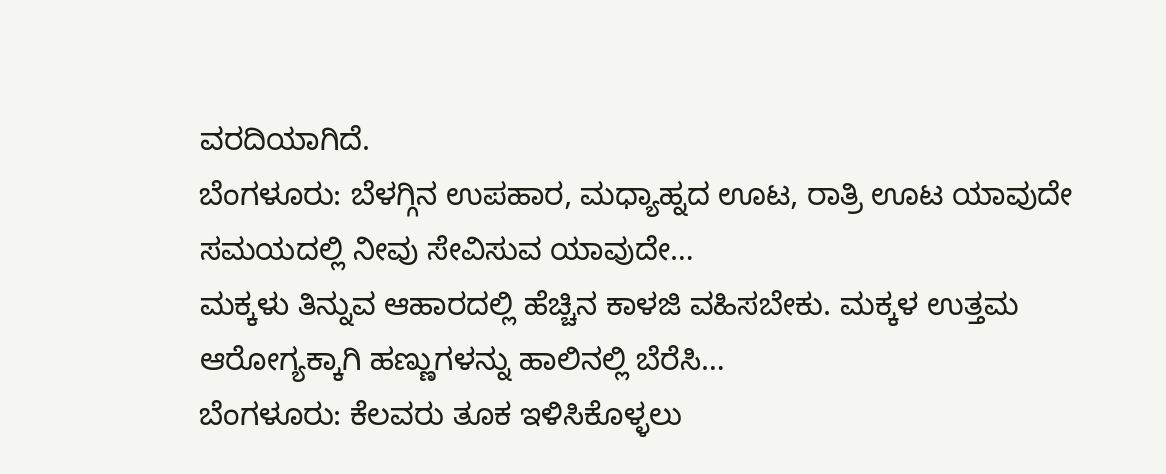ವರದಿಯಾಗಿದೆ.
ಬೆಂಗಳೂರು: ಬೆಳಗ್ಗಿನ ಉಪಹಾರ, ಮಧ್ಯಾಹ್ನದ ಊಟ, ರಾತ್ರಿ ಊಟ ಯಾವುದೇ ಸಮಯದಲ್ಲಿ ನೀವು ಸೇವಿಸುವ ಯಾವುದೇ…
ಮಕ್ಕಳು ತಿನ್ನುವ ಆಹಾರದಲ್ಲಿ ಹೆಚ್ಚಿನ ಕಾಳಜಿ ವಹಿಸಬೇಕು. ಮಕ್ಕಳ ಉತ್ತಮ ಆರೋಗ್ಯಕ್ಕಾಗಿ ಹಣ್ಣುಗಳನ್ನು ಹಾಲಿನಲ್ಲಿ ಬೆರೆಸಿ…
ಬೆಂಗಳೂರು: ಕೆಲವರು ತೂಕ ಇಳಿಸಿಕೊಳ್ಳಲು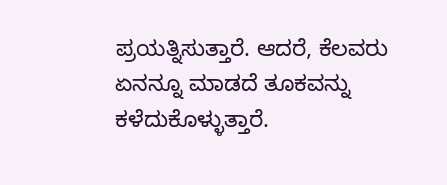ಪ್ರಯತ್ನಿಸುತ್ತಾರೆ. ಆದರೆ, ಕೆಲವರು ಏನನ್ನೂ ಮಾಡದೆ ತೂಕವನ್ನು ಕಳೆದುಕೊಳ್ಳುತ್ತಾರೆ.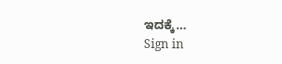ಇದಕ್ಕೆ…
Sign in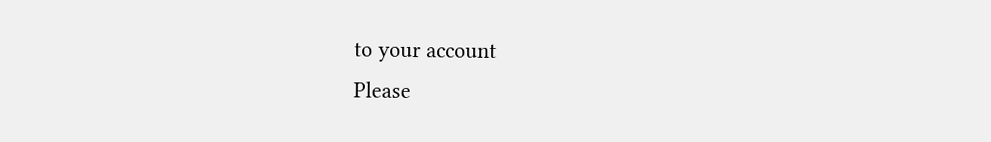to your account
Please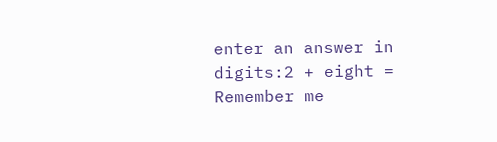enter an answer in digits:2 + eight =
Remember me